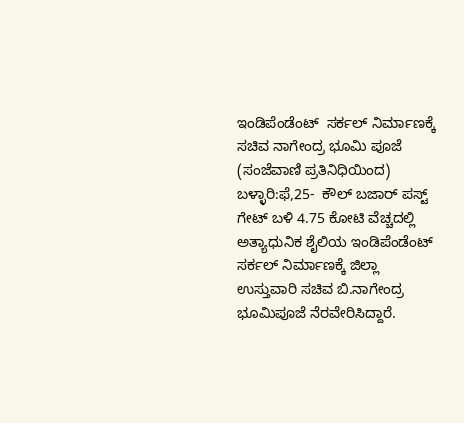ಇಂಡಿಪೆಂಡೆಂಟ್  ಸರ್ಕಲ್ ನಿರ್ಮಾಣಕ್ಕೆ ಸಚಿವ ನಾಗೇಂದ್ರ ಭೂಮಿ ಪೂಜೆ
(ಸಂಜೆವಾಣಿ ಪ್ರತಿನಿಧಿಯಿಂದ)
ಬಳ್ಳಾರಿ:ಫೆ,25-  ಕೌಲ್ ಬಜಾರ್ ಪಸ್ಟ್ ಗೇಟ್ ಬಳಿ 4.75 ಕೋಟಿ ವೆಚ್ಚದಲ್ಲಿ ಅತ್ಯಾಧುನಿಕ ಶೈಲಿಯ ಇಂಡಿಪೆಂಡೆಂಟ್  ಸರ್ಕಲ್ ನಿರ್ಮಾಣಕ್ಕೆ ಜಿಲ್ಲಾ ಉಸ್ತುವಾರಿ ಸಚಿವ ಬಿ.ನಾಗೇಂದ್ರ ಭೂಮಿಪೂಜೆ ನೆರವೇರಿಸಿದ್ದಾರೆ.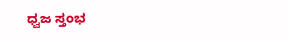ಧ್ವಜ ಸ್ತಂಭ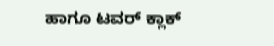ಹಾಗೂ ಟವರ್ ಕ್ಲಾಕ್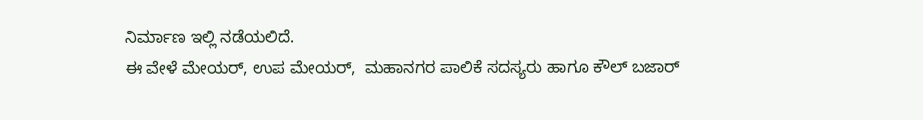ನಿರ್ಮಾಣ ಇಲ್ಲಿ ನಡೆಯಲಿದೆ.
ಈ ವೇಳೆ ಮೇಯರ್, ಉಪ ಮೇಯರ್,  ಮಹಾನಗರ ಪಾಲಿಕೆ ಸದಸ್ಯರು ಹಾಗೂ ಕೌಲ್ ಬಜಾರ್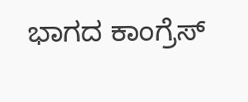ಭಾಗದ ಕಾಂಗ್ರೆಸ್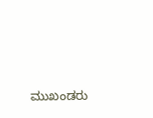ಮುಖಂಡರು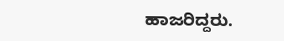ಹಾಜರಿದ್ದರು.